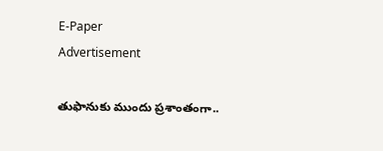E-Paper
Advertisement

తుఫానుకు ముందు ప్రశాంతంగా..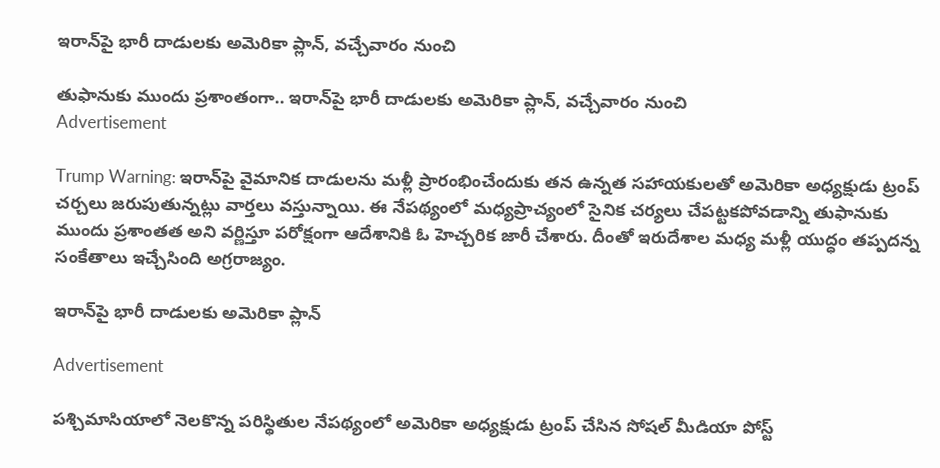ఇరాన్‌పై భారీ దాడులకు అమెరికా ప్లాన్, వచ్చేవారం నుంచి

తుఫానుకు ముందు ప్రశాంతంగా.. ఇరాన్‌పై భారీ దాడులకు అమెరికా ప్లాన్, వచ్చేవారం నుంచి
Advertisement

Trump Warning: ఇరాన్‌పై వైమానిక దాడులను మళ్లీ ప్రారంభించేందుకు తన ఉన్నత సహాయకులతో అమెరికా అధ్యక్షుడు ట్రంప్ చర్చలు జరుపుతున్నట్లు వార్తలు వస్తున్నాయి. ఈ నేపథ్యంలో మధ్యప్రాచ్యంలో సైనిక చర్యలు చేపట్టకపోవడాన్ని తుఫానుకు ముందు ప్రశాంతత అని వర్ణిస్తూ పరోక్షంగా ఆదేశానికి ఓ హెచ్చరిక జారీ చేశారు. దీంతో ఇరుదేశాల మధ్య మళ్లీ యుద్ధం తప్పదన్న సంకేతాలు ఇచ్చేసింది అగ్రరాజ్యం.

ఇరాన్‌పై భారీ దాడులకు అమెరికా ప్లాన్

Advertisement

పశ్చిమాసియాలో నెలకొన్న పరిస్థితుల నేపథ్యంలో అమెరికా అధ్యక్షుడు ట్రంప్ చేసిన సోషల్ మీడియా పోస్ట్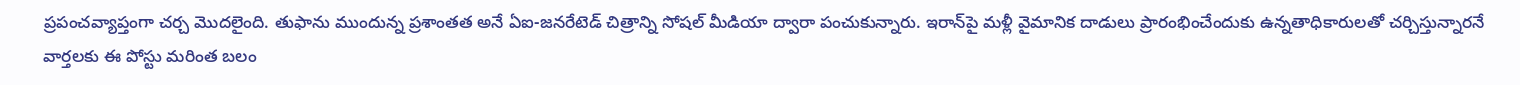ప్రపంచవ్యాప్తంగా చర్చ మొదలైంది. తుఫాను ముందున్న ప్రశాంతత అనే ఏఐ-జనరేటెడ్ చిత్రాన్ని సోషల్ మీడియా ద్వారా పంచుకున్నారు. ఇరాన్‌పై మళ్లీ వైమానిక దాడులు ప్రారంభించేందుకు ఉన్నతాధికారులతో చర్చిస్తున్నారనే వార్తలకు ఈ పోస్టు మరింత బలం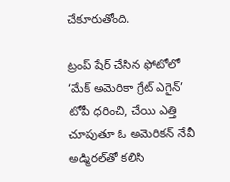చేకూరుతోంది.

ట్రంప్ షేర్ చేసిన ఫోటోలో ‘మేక్ అమెరికా గ్రేట్ ఎగైన్’ టోపీ ధరించి, చేయి ఎత్తి చూపుతూ ఓ అమెరికన్ నేవీ అడ్మిరల్‌తో కలిసి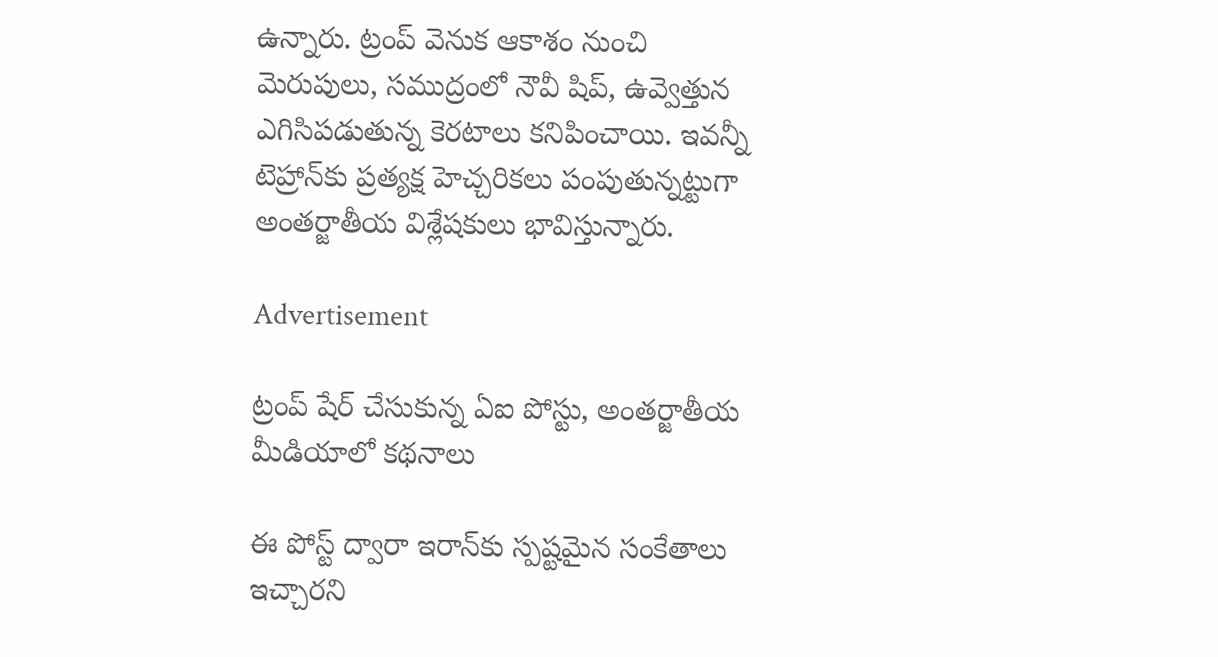ఉన్నారు. ట్రంప్ వెనుక ఆకాశం నుంచి మెరుపులు, సముద్రంలో నౌవీ షిప్, ఉవ్వెత్తున ఎగిసిపడుతున్న కెరటాలు కనిపించాయి. ఇవన్నీ టెహ్రాన్‌కు ప్రత్యక్ష హెచ్చరికలు పంపుతున్నట్టుగా అంతర్జాతీయ విశ్లేషకులు భావిస్తున్నారు.

Advertisement

ట్రంప్ షేర్ చేసుకున్న ఏఐ పోస్టు, అంతర్జాతీయ మీడియాలో కథనాలు

ఈ పోస్ట్ ద్వారా ఇరాన్‌కు స్పష్టమైన సంకేతాలు ఇచ్చారని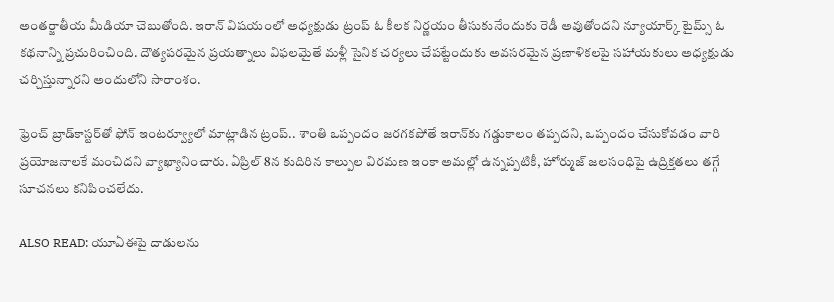అంతర్జాతీయ మీడియా చెబుతోంది. ఇరాన్ విషయంలో అధ్యక్షుడు ట్రంప్ ఓ కీలక నిర్ణయం తీసుకునేందుకు రెడీ అవుతోందని న్యూయార్క్ టైమ్స్ ఓ కథనాన్ని ప్రచురించింది. దౌత్యపరమైన ప్రయత్నాలు విఫలమైతే మళ్లీ సైనిక చర్యలు చేపట్టేందుకు అవసరమైన ప్రణాళికలపై సహాయకులు అధ్యక్షుడు చర్చిస్తున్నారని అందులోని సారాంశం.

ఫ్రెంచ్ బ్రాడ్‌కాస్టర్‌తో ఫోన్ ఇంటర్వ్యూలో మాట్లాడిన ట్రంప్.. శాంతి ఒప్పందం జరగకపోతే ఇరాన్‌కు గడ్డుకాలం తప్పదని, ఒప్పందం చేసుకోవడం వారి ప్రయోజనాలకే మంచిదని వ్యాఖ్యానించారు. ఏప్రిల్ 8న కుదిరిన కాల్పుల విరమణ ఇంకా అమల్లో ఉన్నప్పటికీ, హోర్ముజ్ జలసంధిపై ఉద్రిక్తతలు తగ్గే సూచనలు కనిపించలేదు.

ALSO READ: యూఏఈపై దాడులను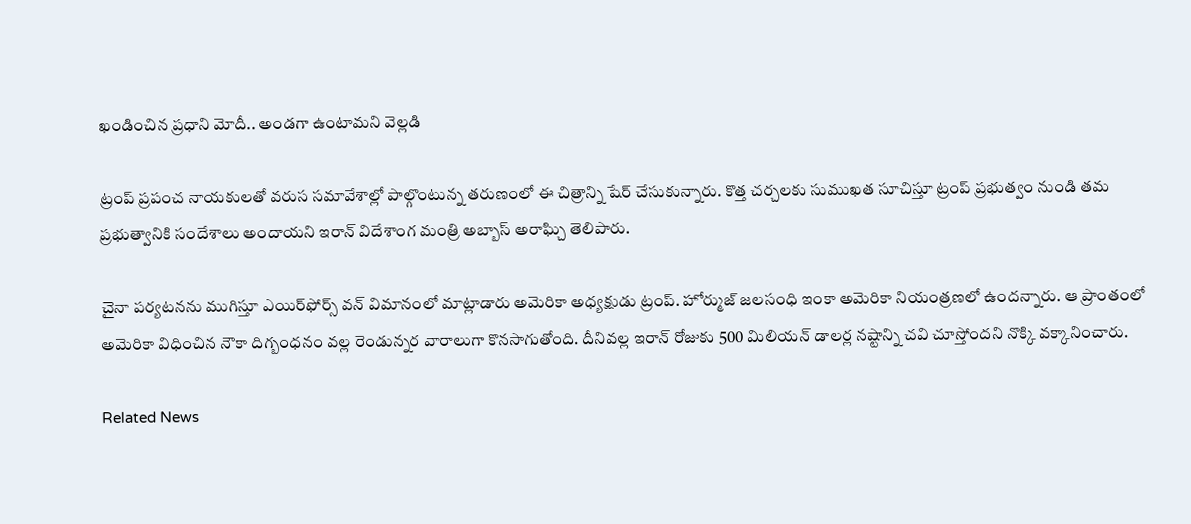ఖండించిన ప్రధాని మోదీ.. అండగా ఉంటామని వెల్లడి

ట్రంప్ ప్రపంచ నాయకులతో వరుస సమావేశాల్లో పాల్గొంటున్న తరుణంలో ఈ చిత్రాన్ని షేర్ చేసుకున్నారు. కొత్త చర్చలకు సుముఖత సూచిస్తూ ట్రంప్ ప్రభుత్వం నుండి తమ ప్రభుత్వానికి సందేశాలు అందాయని ఇరాన్ విదేశాంగ మంత్రి అబ్బాస్ అరాఘ్చి తెలిపారు.

చైనా పర్యటనను ముగిస్తూ ఎయిర్‌ఫోర్స్ వన్ విమానంలో మాట్లాడారు అమెరికా అధ్యక్షుడు ట్రంప్. హోర్ముజ్ జలసంధి ఇంకా అమెరికా నియంత్రణలో ఉందన్నారు. ఆ ప్రాంతంలో అమెరికా విధించిన నౌకా దిగ్బంధనం వల్ల రెండున్నర వారాలుగా కొనసాగుతోంది. దీనివల్ల ఇరాన్ రోజుకు 500 మిలియన్ డాలర్ల నష్టాన్ని చవి చూస్తోందని నొక్కి వక్కానించారు.

Related News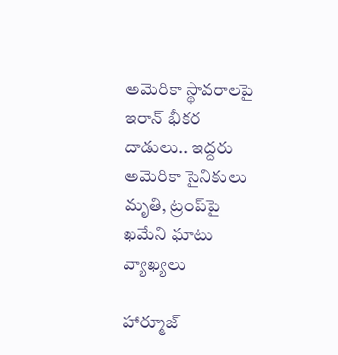అమెరికా స్థావరాలపై ఇరాన్ భీకర దాడులు.. ఇద్దరు అమెరికా సైనికులు మృతి, ట్రంప్‌పై ఖమేని ఘాటు వ్యాఖ్యలు

హార్మూజ్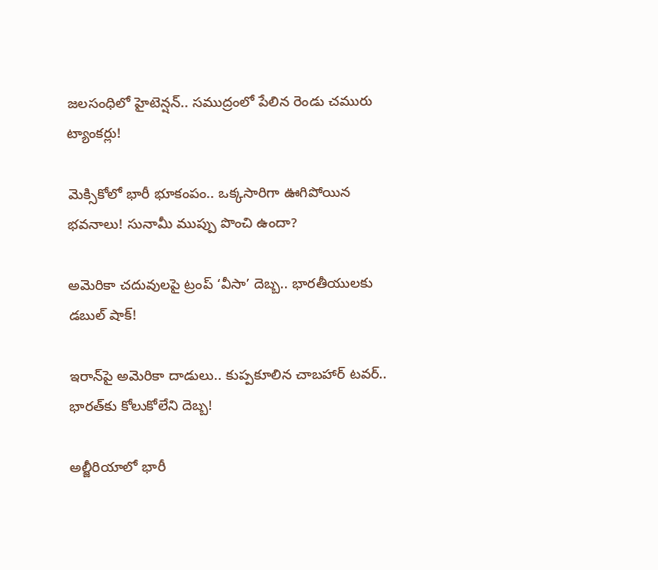జలసంధిలో హైటెన్షన్.. సముద్రంలో పేలిన రెండు చమురు ట్యాంకర్లు!

మెక్సికోలో భారీ భూకంపం.. ఒక్కసారిగా ఊగిపోయిన భవనాలు! సునామీ ముప్పు పొంచి ఉందా?

అమెరికా చదువులపై ట్రంప్ ‘వీసా’ దెబ్బ.. భారతీయులకు డబుల్ షాక్!

ఇరాన్‌పై అమెరికా దాడులు.. కుప్పకూలిన చాబహార్ టవర్.. భారత్‌కు కోలుకోలేని దెబ్బ!

అల్జీరియాలో భారీ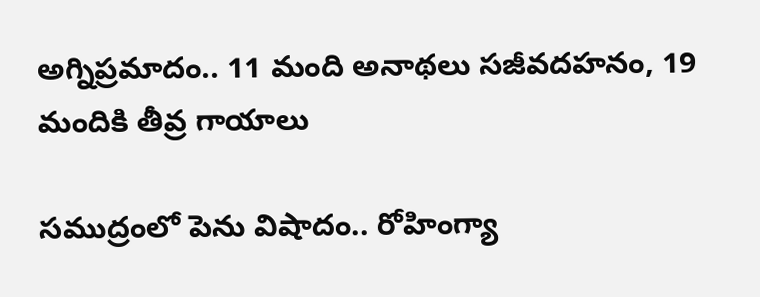అగ్నిప్రమాదం.. 11 మంది అనాథలు సజీవదహనం, 19 మందికి తీవ్ర గాయాలు

సముద్రంలో పెను విషాదం.. రోహింగ్యా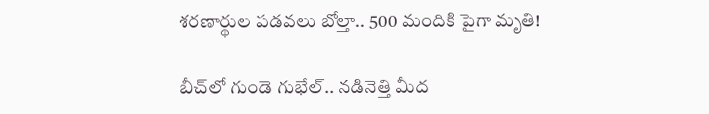శరణార్థుల పడవలు బోల్తా.. 500 మందికి పైగా మృతి!

బీచ్‌లో గుండె గుభేల్.. నడినెత్తి మీద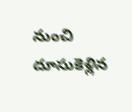నుంచి దూసుకెళ్లిన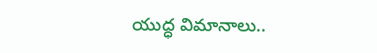యుద్ధ విమానాలు..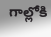గాల్లోకి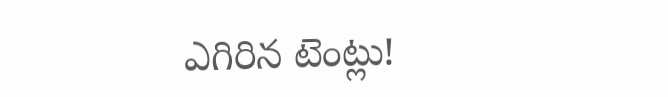ఎగిరిన టెంట్లు!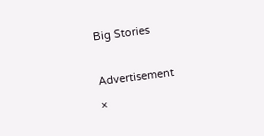Big Stories

Advertisement
×